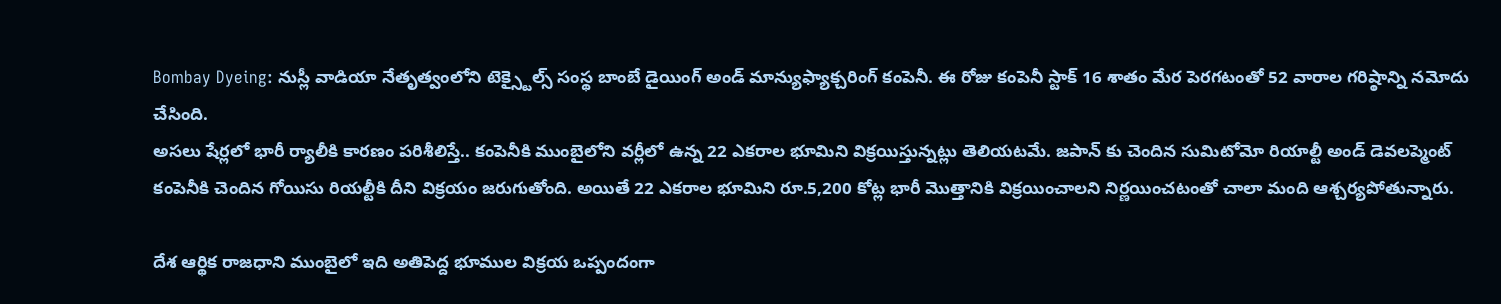Bombay Dyeing: నుస్లీ వాడియా నేతృత్వంలోని టెక్స్టైల్స్ సంస్థ బాంబే డైయింగ్ అండ్ మాన్యుఫ్యాక్చరింగ్ కంపెనీ. ఈ రోజు కంపెనీ స్టాక్ 16 శాతం మేర పెరగటంతో 52 వారాల గరిష్ఠాన్ని నమోదు చేసింది.
అసలు షేర్లలో భారీ ర్యాలీకి కారణం పరిశీలిస్తే.. కంపెనీకి ముంబైలోని వర్లీలో ఉన్న 22 ఎకరాల భూమిని విక్రయిస్తున్నట్లు తెలియటమే. జపాన్ కు చెందిన సుమిటోమో రియాల్టీ అండ్ డెవలప్మెంట్ కంపెనీకి చెందిన గోయిసు రియల్టీకి దీని విక్రయం జరుగుతోంది. అయితే 22 ఎకరాల భూమిని రూ.5,200 కోట్ల భారీ మెుత్తానికి విక్రయించాలని నిర్ణయించటంతో చాలా మంది ఆశ్చర్యపోతున్నారు.

దేశ ఆర్థిక రాజధాని ముంబైలో ఇది అతిపెద్ద భూముల విక్రయ ఒప్పందంగా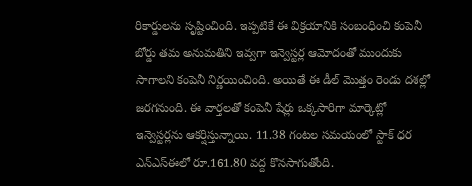రికార్డులను సృష్టించింది. ఇప్పటికే ఈ విక్రయానికి సంబంధించి కంపెనీ బోర్డు తమ అనుమతిని ఇవ్వగా ఇన్వెస్టర్ల ఆమోదంతో ముందుకు సాగాలని కంపెనీ నిర్ణయించింది. అయితే ఈ డీల్ మెుత్తం రెండు దశల్లో జరగనుంది. ఈ వార్తలతో కంపెనీ షేర్లు ఒక్కసారిగా మార్కెట్లో ఇన్వెస్టర్లను ఆకర్షిస్తున్నాయి. 11.38 గంటల సమయంలో స్టాక్ ధర ఎన్ఎస్ఈలో రూ.161.80 వద్ద కొనసాగుతోంది.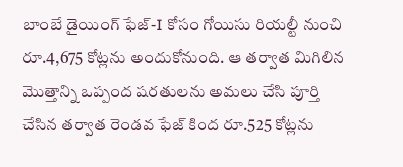బాంబే డైయింగ్ ఫేజ్-I కోసం గోయిసు రియల్టీ నుంచి రూ.4,675 కోట్లను అందుకోనుంది. ఆ తర్వాత మిగిలిన మెుత్తాన్ని ఒప్పంద షరతులను అమలు చేసి పూర్తి చేసిన తర్వాత రెండవ ఫేజ్ కింద రూ.525 కోట్లను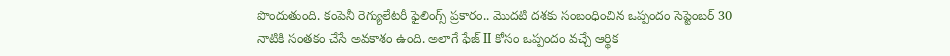పొందుతుంది. కంపెనీ రెగ్యులేటరీ ఫైలింగ్స్ ప్రకారం.. మొదటి దశకు సంబంధించిన ఒప్పందం సెప్టెంబర్ 30 నాటికి సంతకం చేసే అవకాశం ఉంది. అలాగే ఫేజ్ II కోసం ఒప్పందం వచ్చే ఆర్థిక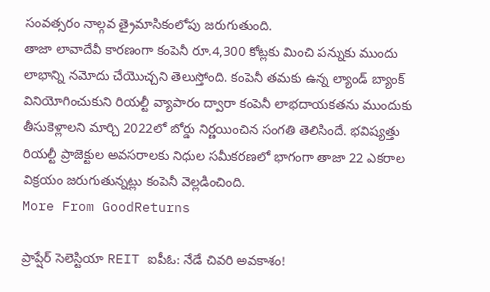సంవత్సరం నాల్గవ త్రైమాసికంలోపు జరుగుతుంది.
తాజా లావాదేవీ కారణంగా కంపెనీ రూ.4,300 కోట్లకు మించి పన్నుకు ముందు లాభాన్ని నమోదు చేయెుచ్చని తెలుస్తోంది. కంపెనీ తమకు ఉన్న ల్యాండ్ బ్యాంక్ వినియోగించుకుని రియల్టీ వ్యాపారం ద్వారా కంపెనీ లాభదాయకతను ముందుకు తీసుకెళ్లాలని మార్చి 2022లో బోర్డు నిర్ణయించిన సంగతి తెలిసిందే. భవిష్యత్తు రియల్టీ ప్రాజెక్టుల అవసరాలకు నిధుల సమీకరణలో భాగంగా తాజా 22 ఎకరాల విక్రయం జరుగుతున్నట్లు కంపెనీ వెల్లడించింది.
More From GoodReturns

ప్రాప్షేర్ సెలెస్టియా REIT ఐపీఓ: నేడే చివరి అవకాశం!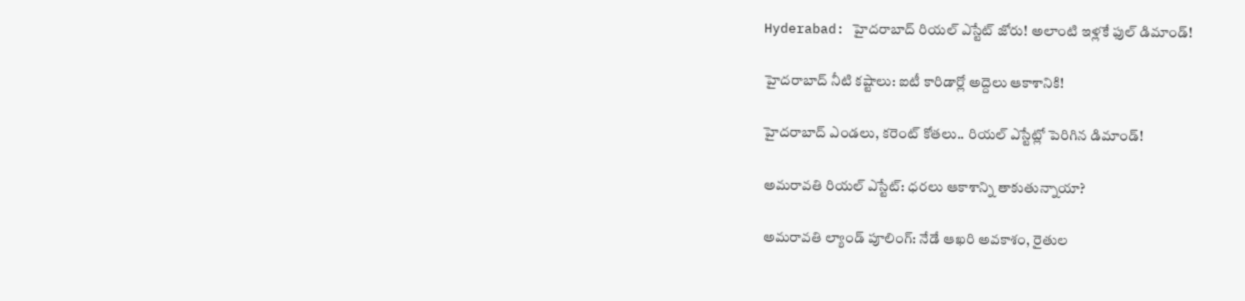Hyderabad: హైదరాబాద్ రియల్ ఎస్టేట్ జోరు! అలాంటి ఇళ్లకే ఫుల్ డిమాండ్!

హైదరాబాద్ నీటి కష్టాలు: ఐటీ కారిడార్లో అద్దెలు ఆకాశానికి!

హైదరాబాద్ ఎండలు, కరెంట్ కోతలు.. రియల్ ఎస్టేట్లో పెరిగిన డిమాండ్!

అమరావతి రియల్ ఎస్టేట్: ధరలు ఆకాశాన్ని తాకుతున్నాయా?

అమరావతి ల్యాండ్ పూలింగ్: నేడే ఆఖరి అవకాశం, రైతుల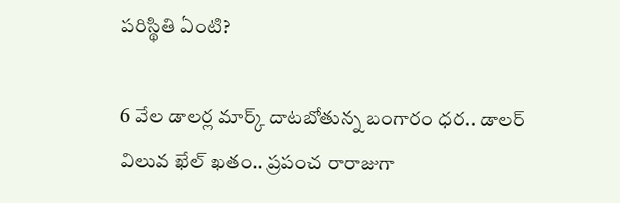పరిస్థితి ఏంటి?

6 వేల డాలర్ల మార్క్ దాటబోతున్న బంగారం ధర.. డాలర్ విలువ ఖేల్ ఖతం.. ప్రపంచ రారాజుగా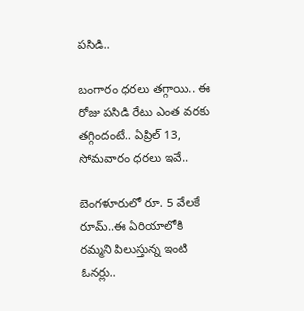పసిడి..

బంగారం ధరలు తగ్గాయి.. ఈ రోజు పసిడి రేటు ఎంత వరకు తగ్గిందంటే.. ఏప్రిల్ 13, సోమవారం ధరలు ఇవే..

బెంగళూరులో రూ. 5 వేలకే రూమ్..ఈ ఏరియాలోకి రమ్మని పిలుస్తున్న ఇంటి ఓనర్లు..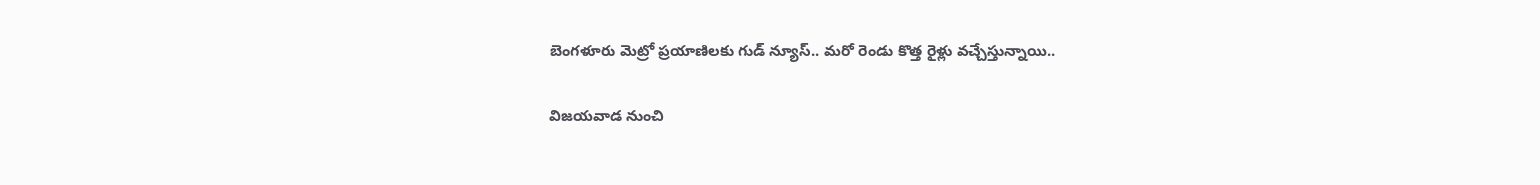బెంగళూరు మెట్రో ప్రయాణిలకు గుడ్ న్యూస్.. మరో రెండు కొత్త రైళ్లు వచ్చేస్తున్నాయి..

విజయవాడ నుంచి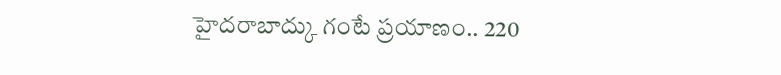హైదరాబాద్కు గంటే ప్రయాణం.. 220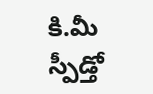కి.మీ స్పీడ్తో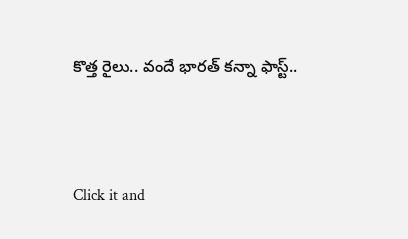కొత్త రైలు.. వందే భారత్ కన్నా ఫాస్ట్..



Click it and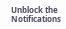Unblock the Notifications